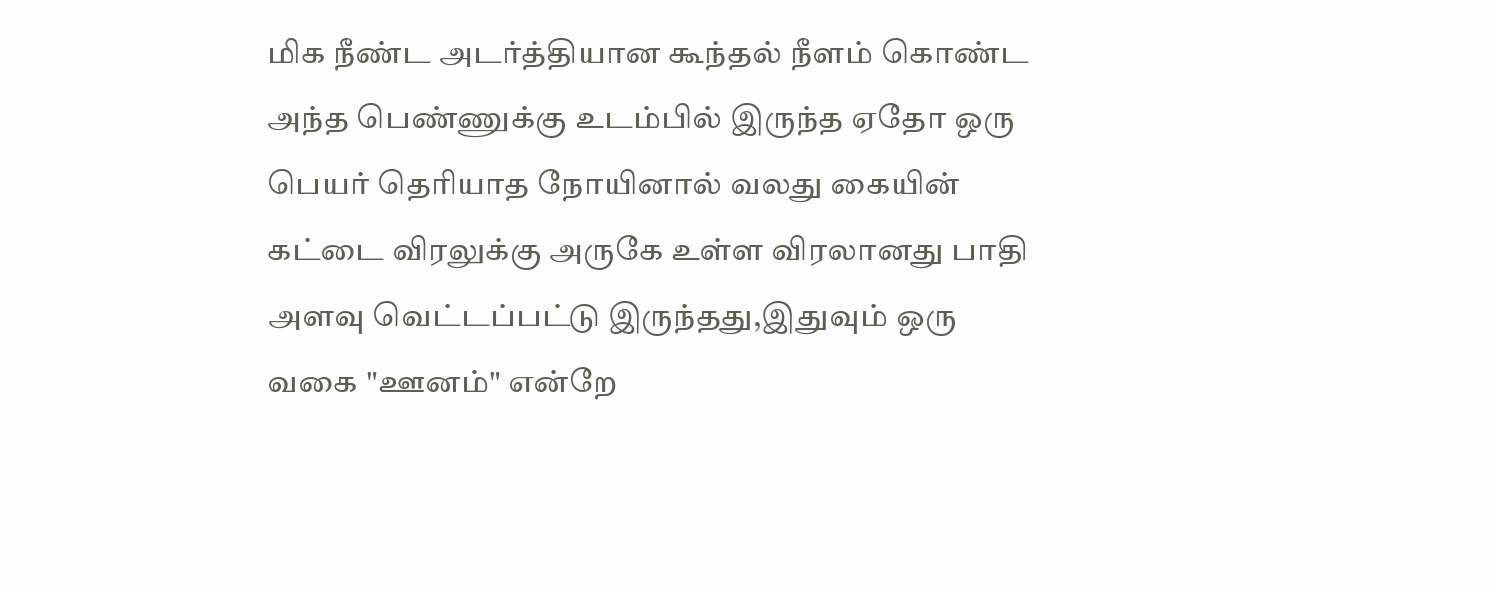மிக நீண்ட அடர்த்தியான கூந்தல் நீளம் கொண்ட அந்த பெண்ணுக்கு உடம்பில் இருந்த ஏதோ ஒரு பெயர் தெரியாத நோயினால் வலது கையின் கட்டை விரலுக்கு அருகே உள்ள விரலானது பாதி அளவு வெட்டப்பட்டு இருந்தது,இதுவும் ஒரு வகை "ஊனம்" என்றே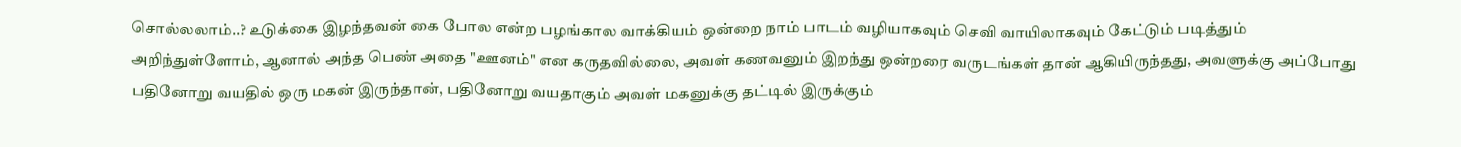சொல்லலாம்..? உடுக்கை இழந்தவன் கை போல என்ற பழங்கால வாக்கியம் ஒன்றை நாம் பாடம் வழியாகவும் செவி வாயிலாகவும் கேட்டும் படித்தும் அறிந்துள்ளோம், ஆனால் அந்த பெண் அதை "ஊனம்" என கருதவில்லை, அவள் கணவனும் இறந்து ஒன்றரை வருடங்கள் தான் ஆகியிருந்தது, அவளுக்கு அப்போது பதினோறு வயதில் ஒரு மகன் இருந்தான், பதினோறு வயதாகும் அவள் மகனுக்கு தட்டில் இருக்கும்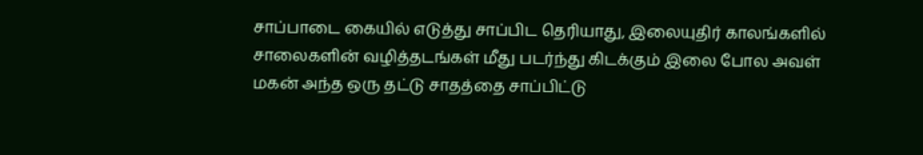சாப்பாடை கையில் எடுத்து சாப்பிட தெரியாது, இலையுதிர் காலங்களில் சாலைகளின் வழித்தடங்கள் மீது படர்ந்து கிடக்கும் இலை போல அவள் மகன் அந்த ஒரு தட்டு சாதத்தை சாப்பிட்டு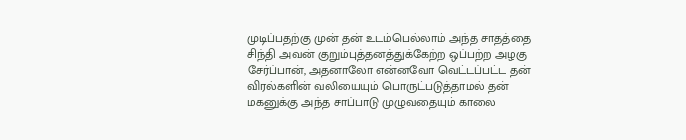முடிப்பதற்கு முன் தன் உடம்பெல்லாம் அந்த சாதத்தை சிந்தி அவன் குறும்புத்தனத்துக்கேற்ற ஒப்பற்ற அழகு சேர்ப்பான், அதனாலோ என்னவோ வெட்டப்பட்ட தன் விரல்களின் வலியையும் பொருட்படுத்தாமல் தன் மகனுக்கு அந்த சாப்பாடு முழுவதையும் காலை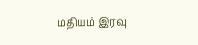மதியம் இரவு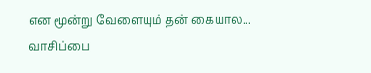என மூன்று வேளையும் தன் கையால...
வாசிப்பை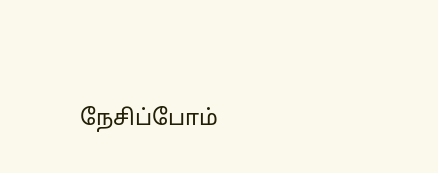நேசிப்போம்